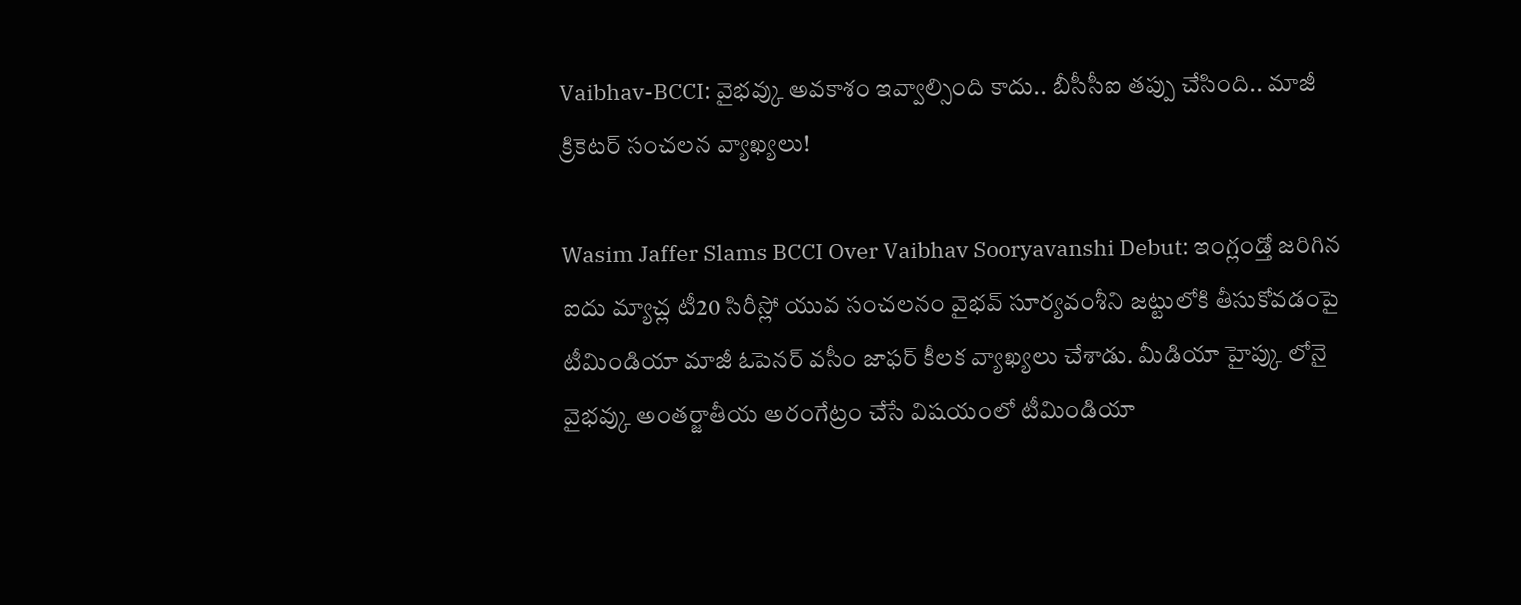Vaibhav-BCCI: వైభవ్కు అవకాశం ఇవ్వాల్సింది కాదు.. బీసీసీఐ తప్పు చేసింది.. మాజీ క్రికెటర్ సంచలన వ్యాఖ్యలు!

Wasim Jaffer Slams BCCI Over Vaibhav Sooryavanshi Debut: ఇంగ్లండ్తో జరిగిన ఐదు మ్యాచ్ల టీ20 సిరీస్లో యువ సంచలనం వైభవ్ సూర్యవంశీని జట్టులోకి తీసుకోవడంపై టీమిండియా మాజీ ఓపెనర్ వసీం జాఫర్ కీలక వ్యాఖ్యలు చేశాడు. మీడియా హైప్కు లోనై వైభవ్కు అంతర్జాతీయ అరంగేట్రం చేసే విషయంలో టీమిండియా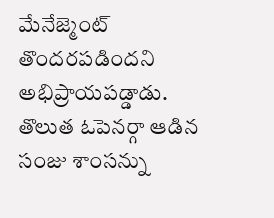మేనేజ్మెంట్ తొందరపడిందని అభిప్రాయపడ్డాడు. తొలుత ఓపెనర్గా ఆడిన సంజు శాంసన్ను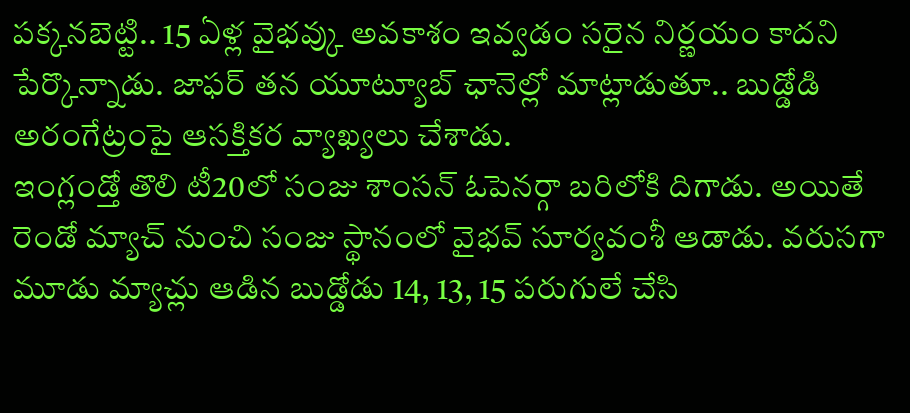పక్కనబెట్టి.. 15 ఏళ్ల వైభవ్కు అవకాశం ఇవ్వడం సరైన నిర్ణయం కాదని పేర్కొన్నాడు. జాఫర్ తన యూట్యూబ్ ఛానెల్లో మాట్లాడుతూ.. బుడ్డోడి అరంగేట్రంపై ఆసక్తికర వ్యాఖ్యలు చేశాడు.
ఇంగ్లండ్తో తొలి టీ20లో సంజు శాంసన్ ఓపెనర్గా బరిలోకి దిగాడు. అయితే రెండో మ్యాచ్ నుంచి సంజు స్థానంలో వైభవ్ సూర్యవంశీ ఆడాడు. వరుసగా మూడు మ్యాచ్లు ఆడిన బుడ్డోడు 14, 13, 15 పరుగులే చేసి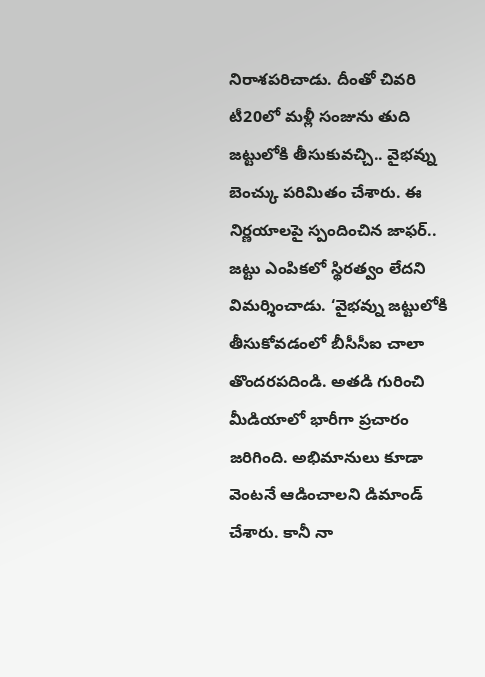నిరాశపరిచాడు. దీంతో చివరి టీ20లో మళ్లీ సంజును తుది జట్టులోకి తీసుకువచ్చి.. వైభవ్ను బెంచ్కు పరిమితం చేశారు. ఈ నిర్ణయాలపై స్పందించిన జాఫర్.. జట్టు ఎంపికలో స్థిరత్వం లేదని విమర్శించాడు. ‘వైభవ్ను జట్టులోకి తీసుకోవడంలో బీసీసీఐ చాలా తొందరపదిండి. అతడి గురించి మీడియాలో భారీగా ప్రచారం జరిగింది. అభిమానులు కూడా వెంటనే ఆడించాలని డిమాండ్ చేశారు. కానీ నా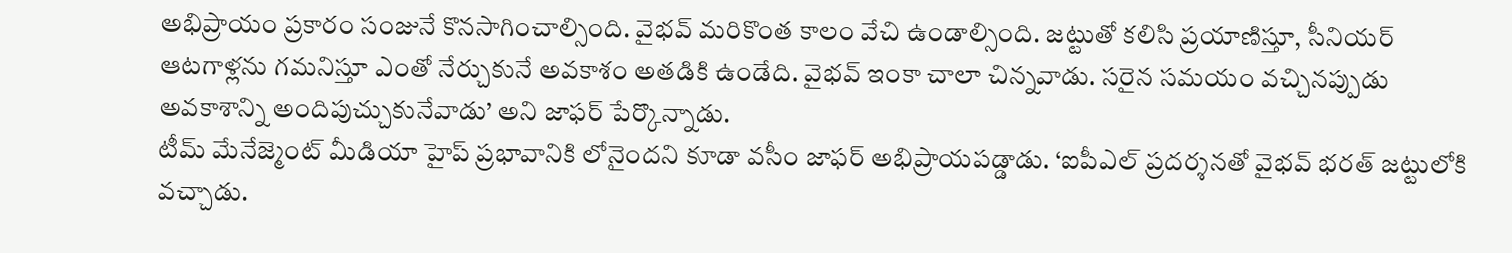అభిప్రాయం ప్రకారం సంజునే కొనసాగించాల్సింది. వైభవ్ మరికొంత కాలం వేచి ఉండాల్సింది. జట్టుతో కలిసి ప్రయాణిస్తూ, సీనియర్ ఆటగాళ్లను గమనిస్తూ ఎంతో నేర్చుకునే అవకాశం అతడికి ఉండేది. వైభవ్ ఇంకా చాలా చిన్నవాడు. సరైన సమయం వచ్చినప్పుడు అవకాశాన్ని అందిపుచ్చుకునేవాడు’ అని జాఫర్ పేర్కొన్నాడు.
టీమ్ మేనేజ్మెంట్ మీడియా హైప్ ప్రభావానికి లోనైందని కూడా వసీం జాఫర్ అభిప్రాయపడ్డాడు. ‘ఐపీఎల్ ప్రదర్శనతో వైభవ్ భరత్ జట్టులోకి వచ్చాడు.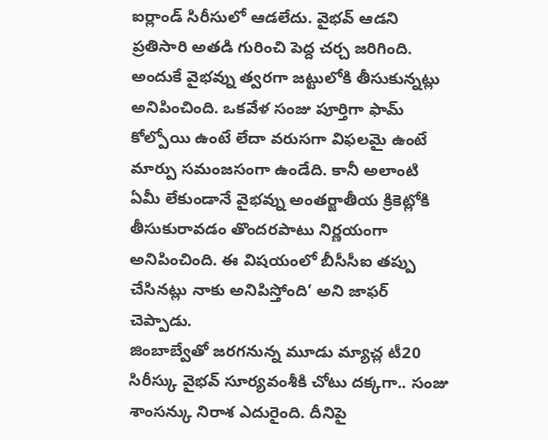ఐర్లాండ్ సిరీసులో ఆడలేదు. వైభవ్ ఆడని ప్రతిసారి అతడి గురించి పెద్ద చర్చ జరిగింది. అందుకే వైభవ్ను త్వరగా జట్టులోకి తీసుకున్నట్లు అనిపించింది. ఒకవేళ సంజు పూర్తిగా ఫామ్ కోల్పోయి ఉంటే లేదా వరుసగా విఫలమై ఉంటే మార్పు సమంజసంగా ఉండేది. కానీ అలాంటి ఏమీ లేకుండానే వైభవ్ను అంతర్జాతీయ క్రికెట్లోకి తీసుకురావడం తొందరపాటు నిర్ణయంగా అనిపించింది. ఈ విషయంలో బీసీసీఐ తప్పు చేసినట్లు నాకు అనిపిస్తోంది’ అని జాఫర్ చెప్పాడు.
జింబాబ్వేతో జరగనున్న మూడు మ్యాచ్ల టీ20 సిరీస్కు వైభవ్ సూర్యవంశీకి చోటు దక్కగా.. సంజు శాంసన్కు నిరాశ ఎదురైంది. దీనిపై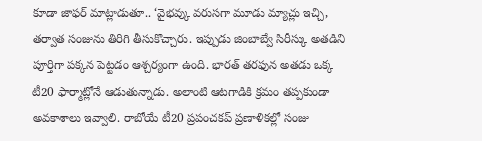కూడా జాఫర్ మాట్లాడుతూ.. ‘వైభవ్కు వరుసగా మూడు మ్యాచ్లు ఇచ్చి, తర్వాత సంజును తిరిగి తీసుకొచ్చారు. ఇప్పుడు జింబాబ్వే సిరీస్కు అతడిని పూర్తిగా పక్కన పెట్టడం ఆశ్చర్యంగా ఉంది. భారత్ తరఫున అతడు ఒక్క టీ20 ఫార్మాట్లోనే ఆడుతున్నాడు. అలాంటి ఆటగాడికి క్రమం తప్పకుండా అవకాశాలు ఇవ్వాలి. రాబోయే టీ20 ప్రపంచకప్ ప్రణాళికల్లో సంజు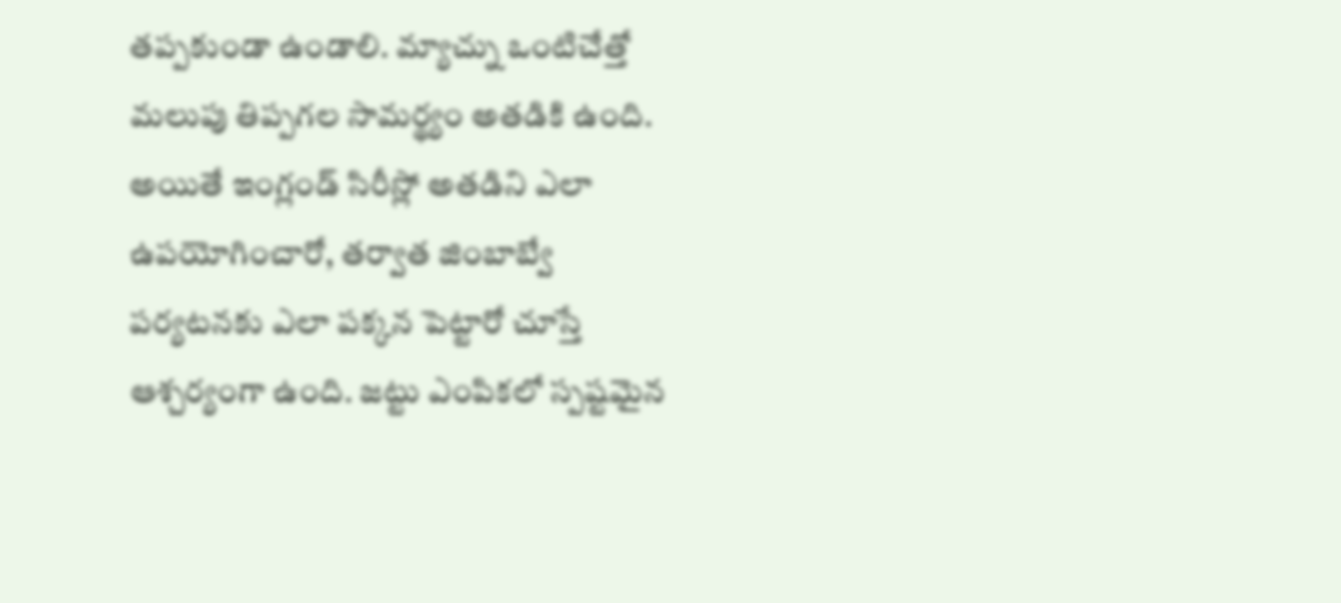తప్పకుండా ఉండాలి. మ్యాచ్ను ఒంటిచేత్తో మలుపు తిప్పగల సామర్థ్యం అతడికి ఉంది. అయితే ఇంగ్లండ్ సిరీస్లో అతడిని ఎలా ఉపయోగించారో, తర్వాత జింబాబ్వే పర్యటనకు ఎలా పక్కన పెట్టారో చూస్తే ఆశ్చర్యంగా ఉంది. జట్టు ఎంపికలో స్పష్టమైన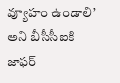వ్యూహం ఉండాలి’ అని బీసీసీఐకి జాఫర్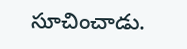సూచించాడు.